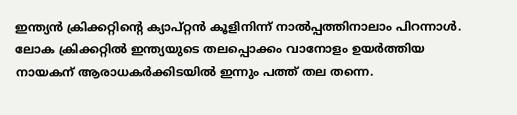ഇന്ത്യന്‍ ക്രിക്കറ്റിന്റെ ക്യാപ്റ്റന്‍ കൂളിനിന്ന് നാല്‍പ്പത്തിനാലാം പിറന്നാള്‍. ലോക ക്രിക്കറ്റില്‍ ഇന്ത്യയുടെ തലപ്പൊക്കം വാനോളം ഉയര്‍ത്തിയ നായകന് ആരാധകര്‍ക്കിടയില്‍ ഇന്നും പത്ത് തല തന്നെ.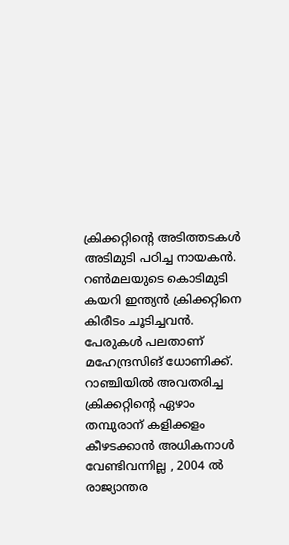ക്രിക്കറ്റിന്റെ അടിത്തടകള്‍ അടിമുടി പഠിച്ച നായകന്‍. റണ്‍മലയുടെ കൊടിമുടി കയറി ഇന്ത്യന്‍ ക്രിക്കറ്റിനെ കിരീടം ചൂടിച്ചവന്‍. പേരുകള്‍ പലതാണ് മഹേന്ദ്രസിങ് ധോണിക്ക്. റാഞ്ചിയില്‍ അവതരിച്ച ക്രിക്കറ്റിന്റെ ഏഴാം തമ്പുരാന് കളിക്കളം കീഴടക്കാന്‍ അധികനാള്‍ വേണ്ടിവന്നില്ല , 2004 ല്‍ രാജ്യാന്തര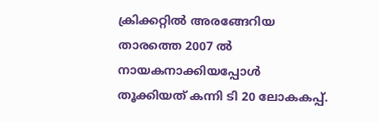ക്രിക്കറ്റില്‍ അരങ്ങേറിയ താരത്തെ 2007 ല്‍ നായകനാക്കിയപ്പോള്‍ തൂക്കിയത് കന്നി ടി 20 ലോകകപ്പ്.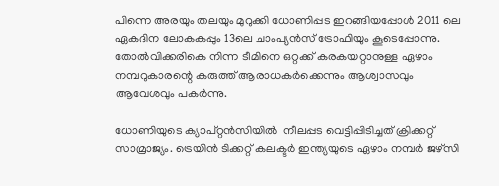പിന്നെ അരയും തലയും മുറുക്കി ധോണിപ്പട ഇറങ്ങിയപ്പോള്‍ 2011 ലെ ഏകദിന ലോകകപ്പും 13ലെ ചാംപ്യന്‍സ് ട്രോഫിയും കൂടെപ്പോന്നു.  തോല്‍വിക്കരികെ നിന്ന ടീമിനെ ഒറ്റക്ക് കരകയറ്റാനുള്ള ഏഴാം നമ്പറുകാരന്റെ കരുത്ത് ആരാധകര്‍ക്കെന്നും ആശ്വാസവും ആവേശവും പകര്‍ന്നു.

ധോണിയുടെ ക്യാപ്റ്റന്‍സിയില്‍  നീലപ്പട വെട്ടിപ്പിടിച്ചത് ക്രിക്കറ്റ് സാമ്രാജ്യം. ട്രെയിന്‍ ടിക്കറ്റ് കലക്ടര്‍ ഇന്ത്യയുടെ ഏഴാം നമ്പര്‍ ജഴ്സി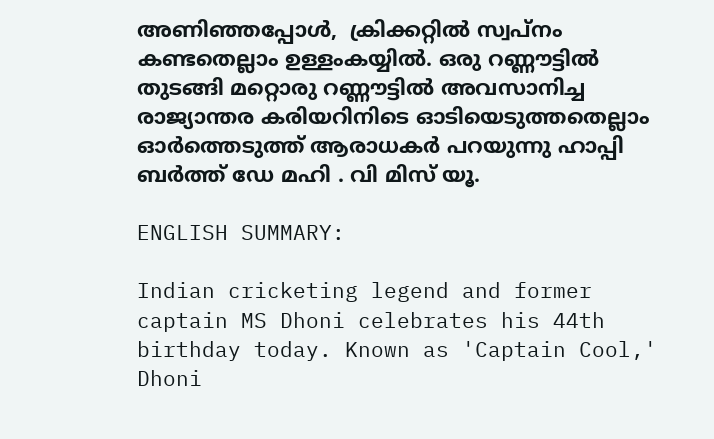അണിഞ്ഞപ്പോള്‍,  ക്രിക്കറ്റില്‍ സ്വപ്നം കണ്ടതെല്ലാം ഉള്ളംകയ്യില്‍. ഒരു റണ്ണൗട്ടില്‍ തുടങ്ങി മറ്റൊരു റണ്ണൗട്ടില്‍ അവസാനിച്ച  രാജ്യാന്തര കരിയറിനിടെ ഓടിയെടുത്തതെല്ലാം ഓര്‍ത്തെടുത്ത് ആരാധകര്‍ പറയുന്നു ഹാപ്പി ബര്‍ത്ത് ഡേ മഹി . വി മിസ് യൂ.

ENGLISH SUMMARY:

Indian cricketing legend and former captain MS Dhoni celebrates his 44th birthday today. Known as 'Captain Cool,' Dhoni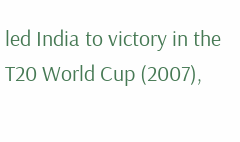led India to victory in the T20 World Cup (2007),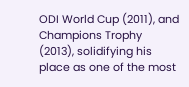ODI World Cup (2011), and Champions Trophy (2013), solidifying his place as one of the most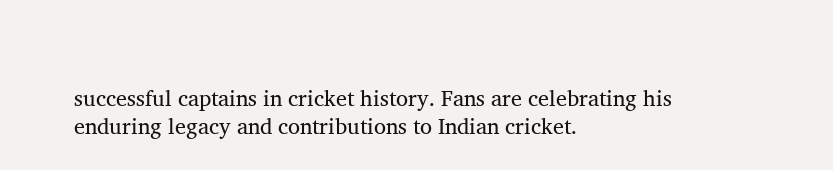successful captains in cricket history. Fans are celebrating his enduring legacy and contributions to Indian cricket.